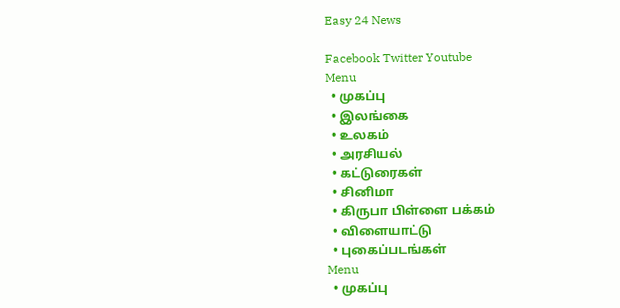Easy 24 News

Facebook Twitter Youtube
Menu
  • முகப்பு
  • இலங்கை
  • உலகம்
  • அரசியல்
  • கட்டுரைகள்
  • சினிமா
  • கிருபா பிள்ளை பக்கம்
  • விளையாட்டு
  • புகைப்படங்கள்
Menu
  • முகப்பு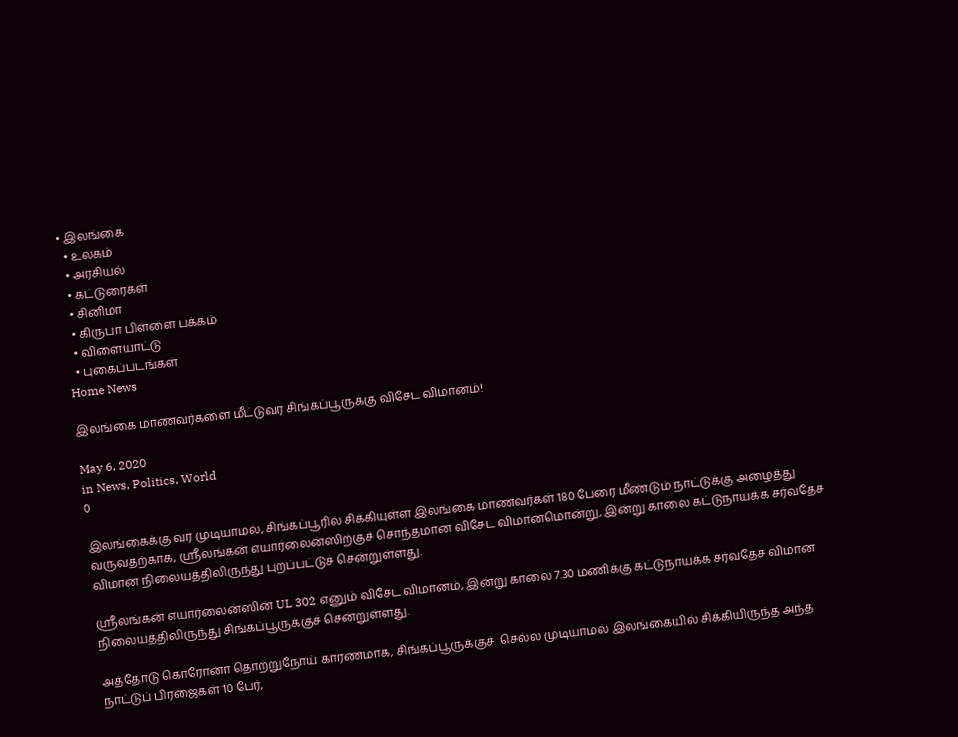• இலங்கை
  • உலகம்
  • அரசியல்
  • கட்டுரைகள்
  • சினிமா
  • கிருபா பிள்ளை பக்கம்
  • விளையாட்டு
  • புகைப்படங்கள்
Home News

இலங்கை மாணவர்களை மீட்டுவர சிங்கப்பூருக்கு விசேட விமானம்!

May 6, 2020
in News, Politics, World
0

இலங்கைக்கு வர முடியாமல், சிங்கப்பூரில் சிக்கியுள்ள இலங்கை மாணவர்கள் 180 பேரை மீண்டும் நாட்டுக்கு அழைத்து வருவதற்காக, ஶ்ரீலங்கன் எயார்லைன்ஸிற்குச் சொந்தமான விசேட விமானமொன்று, இன்று காலை கட்டுநாயக்க சர்வதேச விமான நிலையத்திலிருந்து புறப்பட்டுச் சென்றுள்ளது.

ஶ்ரீலங்கன் எயார்லைன்ஸின் UL 302 எனும் விசேட விமானம், இன்று காலை 7.30 மணிக்கு கட்டுநாயக்க சர்வதேச விமான நிலையத்திலிருந்து சிங்கப்பூருக்குச் சென்றுள்ளது.

அத்தோடு கொரோனா தொற்றுநோய் காரணமாக, சிங்கப்பூருக்குச்  செல்ல முடியாமல் இலங்கையில் சிக்கியிருந்த அந்த நாட்டுப் பிரஜைகள் 10 பேர்,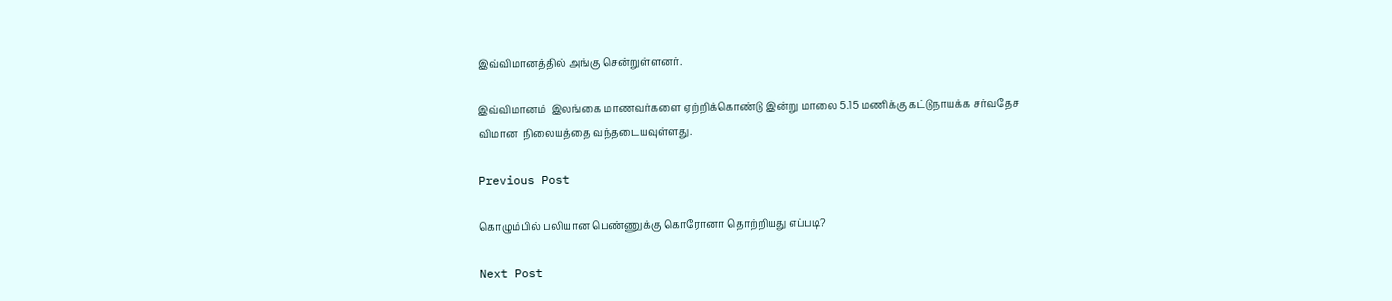இவ்விமானத்தில் அங்கு சென்றுள்ளனர்.

இவ்விமானம்  இலங்கை மாணவர்களை ஏற்றிக்கொண்டு இன்று மாலை 5.15 மணிக்கு கட்டுநாயக்க சர்வதேச விமான  நிலையத்தை வந்தடையவுள்ளது.

Previous Post

கொழும்பில் பலியான பெண்ணுக்கு கொரோனா தொற்றியது எப்படி?

Next Post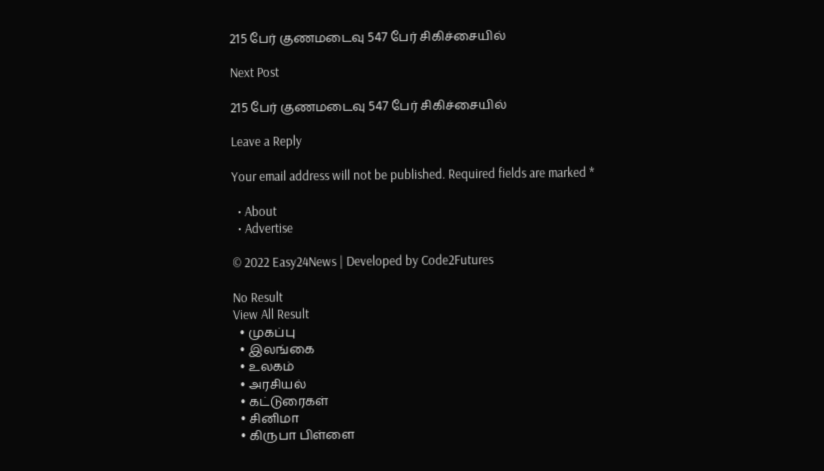215 பேர் குணமடைவு 547 பேர் சிகிச்சையில்

Next Post

215 பேர் குணமடைவு 547 பேர் சிகிச்சையில்

Leave a Reply

Your email address will not be published. Required fields are marked *

  • About
  • Advertise

© 2022 Easy24News | Developed by Code2Futures

No Result
View All Result
  • முகப்பு
  • இலங்கை
  • உலகம்
  • அரசியல்
  • கட்டுரைகள்
  • சினிமா
  • கிருபா பிள்ளை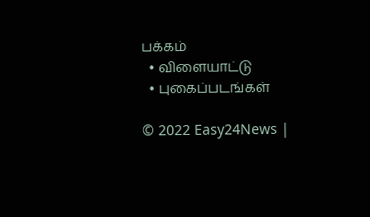பக்கம்
  • விளையாட்டு
  • புகைப்படங்கள்

© 2022 Easy24News |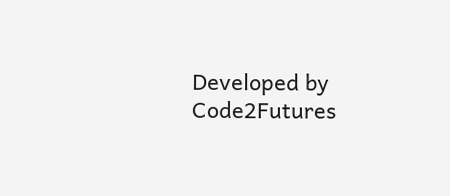Developed by Code2Futures